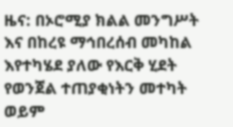ዜና: በኦሮሚያ ክልል መንግሥት እና በከረዩ ማኅበረሰብ መካከል እየተካሄደ ያለው የእርቅ ሂደት የወንጀል ተጠያቂነትን መተካት ወይም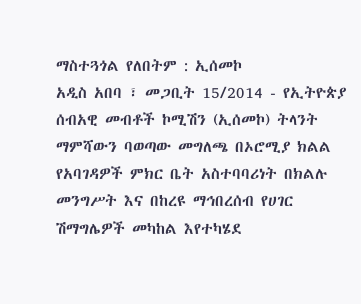ማስተጓጎል የለበትም : ኢሰመኮ
አዲስ አበባ ፣ መጋቢት 15/2014 - የኢትዮጵያ ሰብአዊ መብቶች ኮሚሽን (ኢሰመኮ) ትላንት ማምሻውን ባወጣው መግለጫ በኦሮሚያ ክልል የአባገዳዎች ምክር ቤት አስተባባሪነት በክልሉ መንግሥት እና በከረዩ ማኅበረሰብ የሀገር ሽማግሌዎች መካከል እየተካሄደ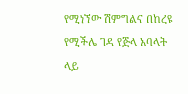የሚነኘው ሽምግልና በከረዩ የሚችሌ ገዳ የጅላ አባላት ላይ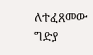ለተፈጸመው ግድያ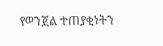የወንጀል ተጠያቂነትን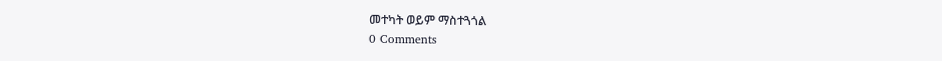መተካት ወይም ማስተጓጎል
0 Comments